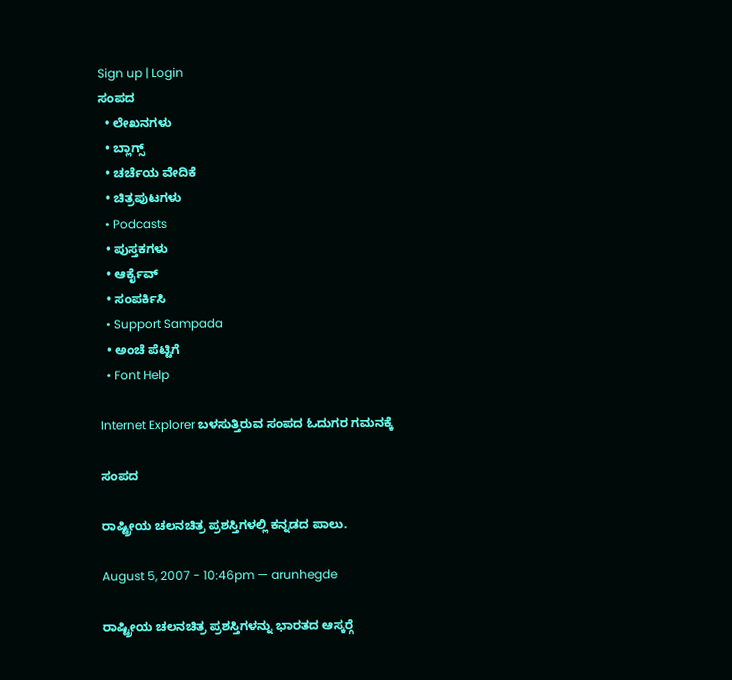Sign up | Login
ಸಂಪದ
  • ಲೇಖನಗಳು
  • ಬ್ಲಾಗ್ಸ್
  • ಚರ್ಚೆಯ ವೇದಿಕೆ
  • ಚಿತ್ರಪುಟಗಳು
  • Podcasts
  • ಪುಸ್ತಕಗಳು
  • ಆರ್ಕೈವ್
  • ಸಂಪರ್ಕಿಸಿ
  • Support Sampada
  • ಅಂಚೆ ಪೆಟ್ಟಿಗೆ
  • Font Help

Internet Explorer ಬಳಸುತ್ತಿರುವ ಸಂಪದ ಓದುಗರ ಗಮನಕ್ಕೆ

ಸಂಪದ

ರಾಷ್ಟ್ರೀಯ ಚಲನಚಿತ್ರ ಪ್ರಶಸ್ತಿಗಳಲ್ಲಿ ಕನ್ನಡದ ಪಾಲು.

August 5, 2007 - 10:46pm — arunhegde

ರಾಷ್ಟ್ರೀಯ ಚಲನಚಿತ್ರ ಪ್ರಶಸ್ತಿಗಳನ್ನು ಭಾರತದ ಆಸ್ಕರ್‍ಗೆ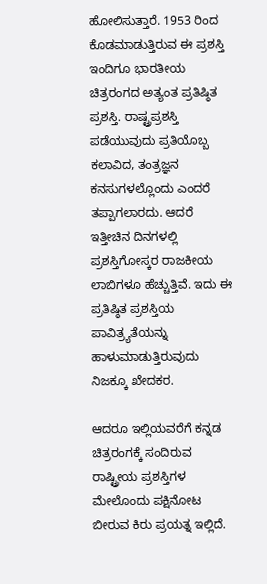ಹೋಲಿಸುತ್ತಾರೆ. 1953 ರಿಂದ ಕೊಡಮಾಡುತ್ತಿರುವ ಈ ಪ್ರಶಸ್ತಿ ಇಂದಿಗೂ ಭಾರತೀಯ ಚಿತ್ರರಂಗದ ಅತ್ಯಂತ ಪ್ರತಿಷ್ಠಿತ ಪ್ರಶಸ್ತಿ. ರಾಷ್ಟ್ರಪ್ರಶಸ್ತಿ ಪಡೆಯುವುದು ಪ್ರತಿಯೊಬ್ಬ ಕಲಾವಿದ, ತಂತ್ರಜ್ಞನ ಕನಸುಗಳಲ್ಲೊಂದು ಎಂದರೆ ತಪ್ಪಾಗಲಾರದು. ಆದರೆ ಇತ್ತೀಚಿನ ದಿನಗಳಲ್ಲಿ ಪ್ರಶಸ್ತಿಗೋಸ್ಕರ ರಾಜಕೀಯ ಲಾಬಿಗಳೂ ಹೆಚ್ಚುತ್ತಿವೆ. ಇದು ಈ ಪ್ರತಿಷ್ಠಿತ ಪ್ರಶಸ್ತಿಯ ಪಾವಿತ್ರ್ಯತೆಯನ್ನು ಹಾಳುಮಾಡುತ್ತಿರುವುದು ನಿಜಕ್ಕೂ ಖೇದಕರ.

ಆದರೂ ಇಲ್ಲಿಯವರೆಗೆ ಕನ್ನಡ ಚಿತ್ರರಂಗಕ್ಕೆ ಸಂದಿರುವ ರಾಷ್ಟ್ರೀಯ ಪ್ರಶಸ್ತಿಗಳ ಮೇಲೊಂದು ಪಕ್ಷಿನೋಟ ಬೀರುವ ಕಿರು ಪ್ರಯತ್ನ ಇಲ್ಲಿದೆ.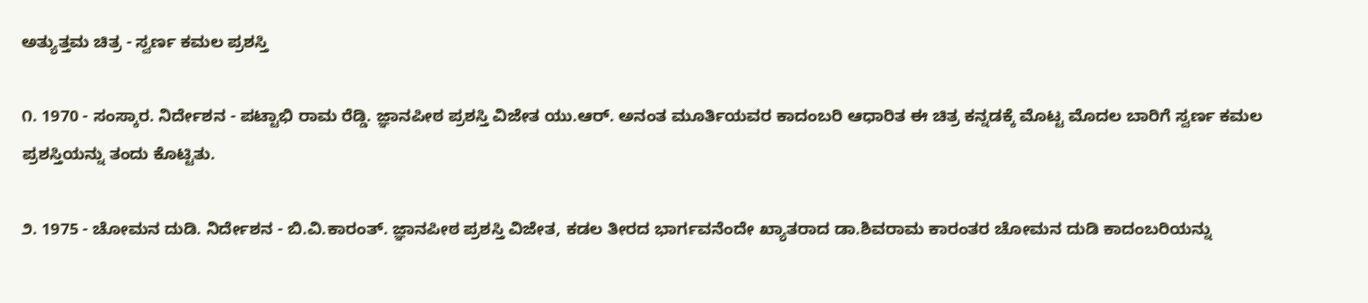ಅತ್ಯುತ್ತಮ ಚಿತ್ರ - ಸ್ವರ್ಣ ಕಮಲ ಪ್ರಶಸ್ತಿ

೧. 1970 - ಸಂಸ್ಕಾರ. ನಿರ್ದೇಶನ - ಪಟ್ಟಾಭಿ ರಾಮ ರೆಡ್ಡಿ. ಜ್ಞಾನಪೀಠ ಪ್ರಶಸ್ತಿ ವಿಜೇತ ಯು.ಆರ್. ಅನಂತ ಮೂರ್ತಿಯವರ ಕಾದಂಬರಿ ಆಧಾರಿತ ಈ ಚಿತ್ರ ಕನ್ನಡಕ್ಕೆ ಮೊಟ್ಟ ಮೊದಲ ಬಾರಿಗೆ ಸ್ವರ್ಣ ಕಮಲ ಪ್ರಶಸ್ತಿಯನ್ನು ತಂದು ಕೊಟ್ಟಿತು.

೨. 1975 - ಚೋಮನ ದುಡಿ. ನಿರ್ದೇಶನ - ಬಿ.ವಿ.ಕಾರಂತ್. ಜ್ಞಾನಪೀಠ ಪ್ರಶಸ್ತಿ ವಿಜೇತ, ಕಡಲ ತೀರದ ಭಾರ್ಗವನೆಂದೇ ಖ್ಯಾತರಾದ ಡಾ.ಶಿವರಾಮ ಕಾರಂತರ ಚೋಮನ ದುಡಿ ಕಾದಂಬರಿಯನ್ನು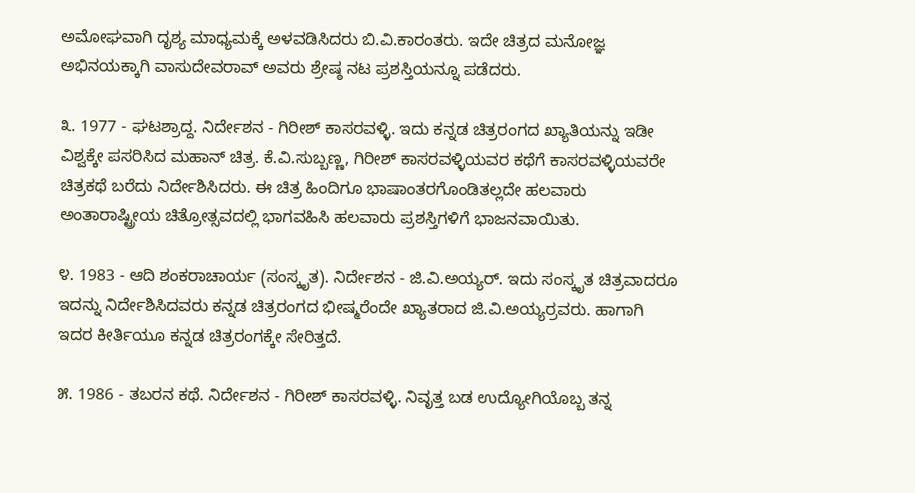ಅಮೋಘವಾಗಿ ದೃಶ್ಯ ಮಾಧ್ಯಮಕ್ಕೆ ಅಳವಡಿಸಿದರು ಬಿ.ವಿ.ಕಾರಂತರು. ಇದೇ ಚಿತ್ರದ ಮನೋಜ್ಞ ಅಭಿನಯಕ್ಕಾಗಿ ವಾಸುದೇವರಾವ್ ಅವರು ಶ್ರೇಷ್ಠ ನಟ ಪ್ರಶಸ್ತಿಯನ್ನೂ ಪಡೆದರು.

೩. 1977 - ಘಟಶ್ರಾದ್ದ. ನಿರ್ದೇಶನ - ಗಿರೀಶ್ ಕಾಸರವಳ್ಳಿ. ಇದು ಕನ್ನಡ ಚಿತ್ರರಂಗದ ಖ್ಯಾತಿಯನ್ನು ಇಡೀ ವಿಶ್ವಕ್ಕೇ ಪಸರಿಸಿದ ಮಹಾನ್ ಚಿತ್ರ. ಕೆ.ವಿ.ಸುಬ್ಬಣ್ಣ, ಗಿರೀಶ್ ಕಾಸರವಳ್ಳಿಯವರ ಕಥೆಗೆ ಕಾಸರವಳ್ಳಿಯವರೇ ಚಿತ್ರಕಥೆ ಬರೆದು ನಿರ್ದೇಶಿಸಿದರು. ಈ ಚಿತ್ರ ಹಿಂದಿಗೂ ಭಾಷಾಂತರಗೊಂಡಿತಲ್ಲದೇ ಹಲವಾರು ಅಂತಾರಾಷ್ಟ್ರೀಯ ಚಿತ್ರೋತ್ಸವದಲ್ಲಿ ಭಾಗವಹಿಸಿ ಹಲವಾರು ಪ್ರಶಸ್ತಿಗಳಿಗೆ ಭಾಜನವಾಯಿತು.

೪. 1983 - ಆದಿ ಶಂಕರಾಚಾರ್ಯ (ಸಂಸ್ಕೃತ). ನಿರ್ದೇಶನ - ಜಿ.ವಿ.ಅಯ್ಯರ್. ಇದು ಸಂಸ್ಕೃತ ಚಿತ್ರವಾದರೂ ಇದನ್ನು ನಿರ್ದೇಶಿಸಿದವರು ಕನ್ನಡ ಚಿತ್ರರಂಗದ ಭೀಷ್ಮರೆಂದೇ ಖ್ಯಾತರಾದ ಜಿ.ವಿ.ಅಯ್ಯರ್‍ರವರು. ಹಾಗಾಗಿ ಇದರ ಕೀರ್ತಿಯೂ ಕನ್ನಡ ಚಿತ್ರರಂಗಕ್ಕೇ ಸೇರಿತ್ತದೆ.

೫. 1986 - ತಬರನ ಕಥೆ. ನಿರ್ದೇಶನ - ಗಿರೀಶ್ ಕಾಸರವಳ್ಳಿ. ನಿವೃತ್ತ ಬಡ ಉದ್ಯೋಗಿಯೊಬ್ಬ ತನ್ನ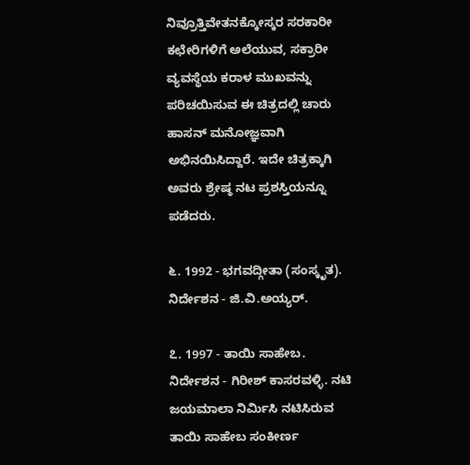ನಿವ್ರೂತ್ತಿವೇತನಕ್ಕೋಸ್ಕರ ಸರಕಾರೀ ಕಛೇರಿಗಳಿಗೆ ಅಲೆಯುವ, ಸಕ್ರಾರೀ ವ್ಯವಸ್ಥೆಯ ಕರಾಳ ಮುಖವನ್ನು ಪರಿಚಯಿಸುವ ಈ ಚಿತ್ರದಲ್ಲಿ ಚಾರು ಹಾಸನ್ ಮನೋಜ್ಞವಾಗಿ ಅಭಿನಯಿಸಿದ್ದಾರೆ. ಇದೇ ಚಿತ್ರಕ್ಕಾಗಿ ಅವರು ಶ್ರೇಷ್ಠ ನಟ ಪ್ರಶಸ್ತಿಯನ್ನೂ ಪಡೆದರು.

೬. 1992 - ಭಗವದ್ಗೀತಾ (ಸಂಸ್ಕೃತ). ನಿರ್ದೇಶನ - ಜಿ.ವಿ.ಅಯ್ಯರ್.

೭. 1997 - ತಾಯಿ ಸಾಹೇಬ. ನಿರ್ದೇಶನ - ಗಿರೀಶ್ ಕಾಸರವಳ್ಳಿ. ನಟಿ ಜಯಮಾಲಾ ನಿರ್ಮಿಸಿ ನಟಿಸಿರುವ ತಾಯಿ ಸಾಹೇಬ ಸಂಕೀರ್ಣ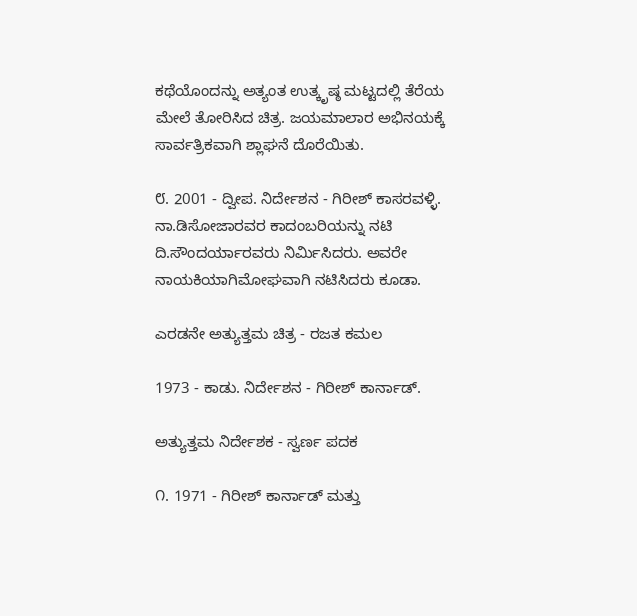ಕಥೆಯೊಂದನ್ನು ಅತ್ಯಂತ ಉತ್ಕೃಷ್ಠ ಮಟ್ಟದಲ್ಲಿ ತೆರೆಯ ಮೇಲೆ ತೋರಿಸಿದ ಚಿತ್ರ. ಜಯಮಾಲಾರ ಅಭಿನಯಕ್ಕೆ ಸಾರ್ವತ್ರಿಕವಾಗಿ ಶ್ಲಾಘನೆ ದೊರೆಯಿತು.

೮. 2001 - ದ್ವೀಪ. ನಿರ್ದೇಶನ - ಗಿರೀಶ್ ಕಾಸರವಳ್ಳಿ. ನಾ.ಡಿಸೋಜಾರವರ ಕಾದಂಬರಿಯನ್ನು ನಟಿ ದಿ.ಸೌಂದರ್ಯಾರವರು ನಿರ್ಮಿಸಿದರು. ಅವರೇ ನಾಯಕಿಯಾಗಿಮೋಘವಾಗಿ ನಟಿಸಿದರು ಕೂಡಾ.

ಎರಡನೇ ಅತ್ಯುತ್ತಮ ಚಿತ್ರ - ರಜತ ಕಮಲ

1973 - ಕಾಡು. ನಿರ್ದೇಶನ - ಗಿರೀಶ್ ಕಾರ್ನಾಡ್.

ಅತ್ಯುತ್ತಮ ನಿರ್ದೇಶಕ - ಸ್ವರ್ಣ ಪದಕ

೧. 1971 - ಗಿರೀಶ್ ಕಾರ್ನಾಡ್ ಮತ್ತು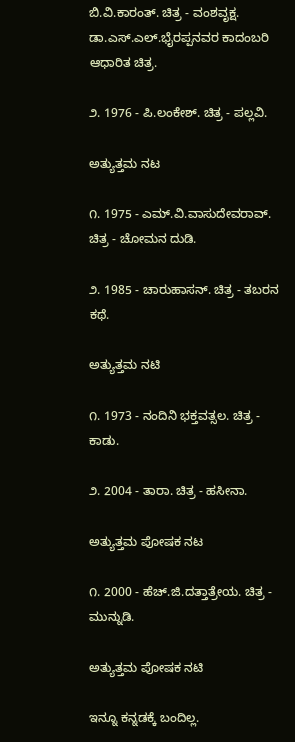ಬಿ.ವಿ.ಕಾರಂತ್. ಚಿತ್ರ - ವಂಶವೃಕ್ಷ. ಡಾ.ಎಸ್.ಎಲ್.ಭೈರಪ್ಪನವರ ಕಾದಂಬರಿ ಆಧಾರಿತ ಚಿತ್ರ.

೨. 1976 - ಪಿ.ಲಂಕೇಶ್. ಚಿತ್ರ - ಪಲ್ಲವಿ.

ಅತ್ಯುತ್ತಮ ನಟ

೧. 1975 - ಎಮ್.ವಿ.ವಾಸುದೇವರಾವ್. ಚಿತ್ರ - ಚೋಮನ ದುಡಿ.

೨. 1985 - ಚಾರುಹಾಸನ್. ಚಿತ್ರ - ತಬರನ ಕಥೆ.

ಅತ್ಯುತ್ತಮ ನಟಿ

೧. 1973 - ನಂದಿನಿ ಭಕ್ತವತ್ಸಲ. ಚಿತ್ರ - ಕಾಡು.

೨. 2004 - ತಾರಾ. ಚಿತ್ರ - ಹಸೀನಾ.

ಅತ್ಯುತ್ತಮ ಪೋಷಕ ನಟ

೧. 2000 - ಹೆಚ್.ಜಿ.ದತ್ತಾತ್ರೇಯ. ಚಿತ್ರ - ಮುನ್ನುಡಿ.

ಅತ್ಯುತ್ತಮ ಪೋಷಕ ನಟಿ

ಇನ್ನೂ ಕನ್ನಡಕ್ಕೆ ಬಂದಿಲ್ಲ.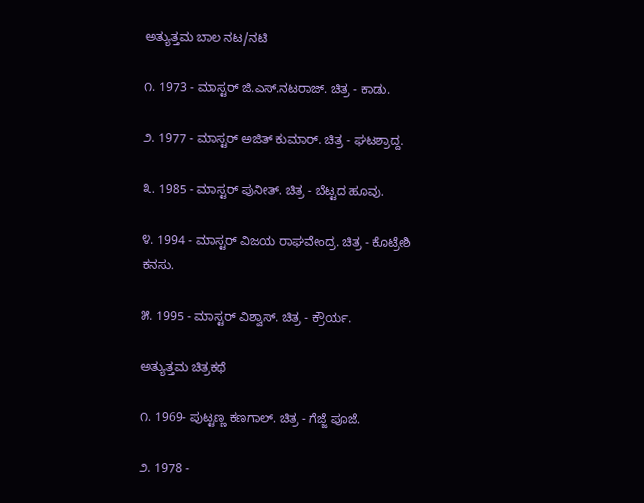ಅತ್ಯುತ್ತಮ ಬಾಲ ನಟ/ನಟಿ

೧. 1973 - ಮಾಸ್ಟರ್ ಜಿ.ಎಸ್.ನಟರಾಜ್. ಚಿತ್ರ - ಕಾಡು.

೨. 1977 - ಮಾಸ್ಟರ್ ಅಜಿತ್ ಕುಮಾರ್. ಚಿತ್ರ - ಘಟಶ್ರಾದ್ದ.

೩. 1985 - ಮಾಸ್ಟರ್ ಪುನೀತ್. ಚಿತ್ರ - ಬೆಟ್ಟದ ಹೂವು.

೪. 1994 - ಮಾಸ್ಟರ್ ವಿಜಯ ರಾಘವೇಂದ್ರ. ಚಿತ್ರ - ಕೊಟ್ರೇಶಿ ಕನಸು.

೫. 1995 - ಮಾಸ್ಟರ್ ವಿಶ್ವಾಸ್. ಚಿತ್ರ - ಕ್ರೌರ್ಯ.

ಅತ್ಯುತ್ತಮ ಚಿತ್ರಕಥೆ

೧. 1969- ಪುಟ್ಟಣ್ಣ ಕಣಗಾಲ್. ಚಿತ್ರ - ಗೆಜ್ಜೆ ಪೂಜೆ.

೨. 1978 -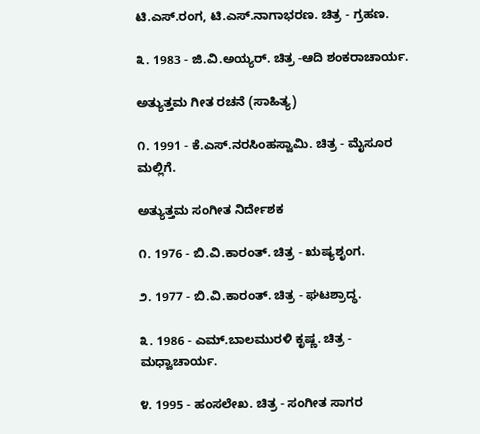ಟಿ.ಎಸ್.ರಂಗ, ಟಿ.ಎಸ್.ನಾಗಾಭರಣ. ಚಿತ್ರ - ಗ್ರಹಣ.

೩. 1983 - ಜಿ.ವಿ.ಅಯ್ಯರ್. ಚಿತ್ರ -ಆದಿ ಶಂಕರಾಚಾರ್ಯ.

ಅತ್ಯುತ್ತಮ ಗೀತ ರಚನೆ (ಸಾಹಿತ್ಯ)

೧. 1991 - ಕೆ.ಎಸ್.ನರಸಿಂಹಸ್ವಾಮಿ. ಚಿತ್ರ - ಮೈಸೂರ ಮಲ್ಲಿಗೆ.

ಅತ್ಯುತ್ತಮ ಸಂಗೀತ ನಿರ್ದೇಶಕ

೧. 1976 - ಬಿ.ವಿ.ಕಾರಂತ್. ಚಿತ್ರ - ಋಷ್ಯಶೃಂಗ.

೨. 1977 - ಬಿ.ವಿ.ಕಾರಂತ್. ಚಿತ್ರ - ಘಟಶ್ರಾದ್ಧ.

೩. 1986 - ಎಮ್.ಬಾಲಮುರಳಿ ಕೃಷ್ಣ. ಚಿತ್ರ - ಮಧ್ವಾಚಾರ್ಯ.

೪. 1995 - ಹಂಸಲೇಖ. ಚಿತ್ರ - ಸಂಗೀತ ಸಾಗರ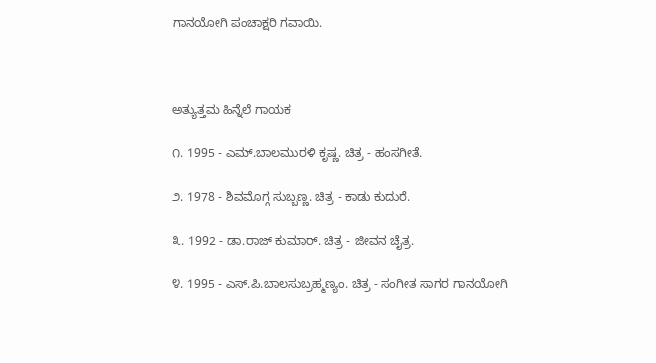ಗಾನಯೋಗಿ ಪಂಚಾಕ್ಷರಿ ಗವಾಯಿ.



ಅತ್ಯುತ್ತಮ ಹಿನ್ನೆಲೆ ಗಾಯಕ

೧. 1995 - ಎಮ್.ಬಾಲಮುರಳಿ ಕೃಷ್ಣ. ಚಿತ್ರ - ಹಂಸಗೀತೆ.

೨. 1978 - ಶಿವಮೊಗ್ಗ ಸುಬ್ಬಣ್ಣ. ಚಿತ್ರ - ಕಾಡು ಕುದುರೆ.

೩. 1992 - ಡಾ.ರಾಜ್ ಕುಮಾರ್. ಚಿತ್ರ - ಜೀವನ ಚೈತ್ರ.

೪. 1995 - ಎಸ್.ಪಿ.ಬಾಲಸುಬ್ರಹ್ಮಣ್ಯಂ. ಚಿತ್ರ - ಸಂಗೀತ ಸಾಗರ ಗಾನಯೋಗಿ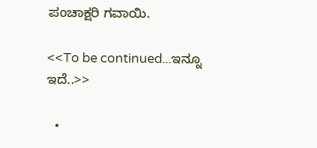ಪಂಚಾಕ್ಷರಿ ಗವಾಯಿ.

<<To be continued...ಇನ್ನೂ ಇದೆ..>>

  •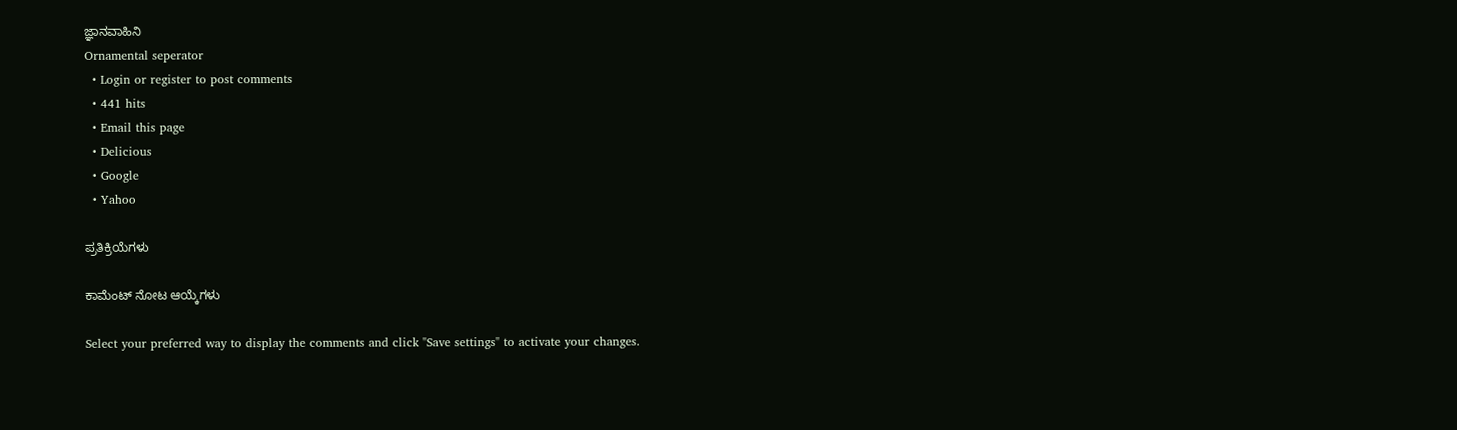ಜ್ಞಾನವಾಹಿನಿ
Ornamental seperator
  • Login or register to post comments
  • 441 hits
  • Email this page
  • Delicious
  • Google
  • Yahoo

ಪ್ರತಿಕ್ರಿಯೆಗಳು

ಕಾಮೆಂಟ್ ನೋಟ ಆಯ್ಕೆಗಳು

Select your preferred way to display the comments and click "Save settings" to activate your changes.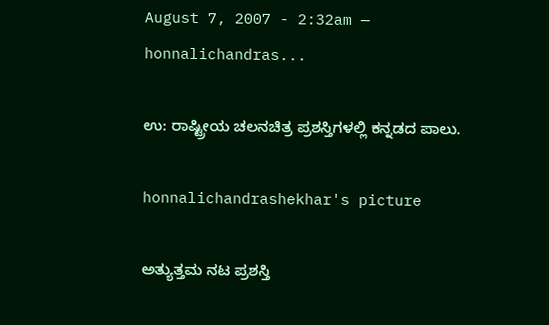August 7, 2007 - 2:32am — honnalichandras...

ಉ: ರಾಷ್ಟ್ರೀಯ ಚಲನಚಿತ್ರ ಪ್ರಶಸ್ತಿಗಳಲ್ಲಿ ಕನ್ನಡದ ಪಾಲು.

honnalichandrashekhar's picture

ಅತ್ಯುತ್ತಮ ನಟ ಪ್ರಶಸ್ತಿ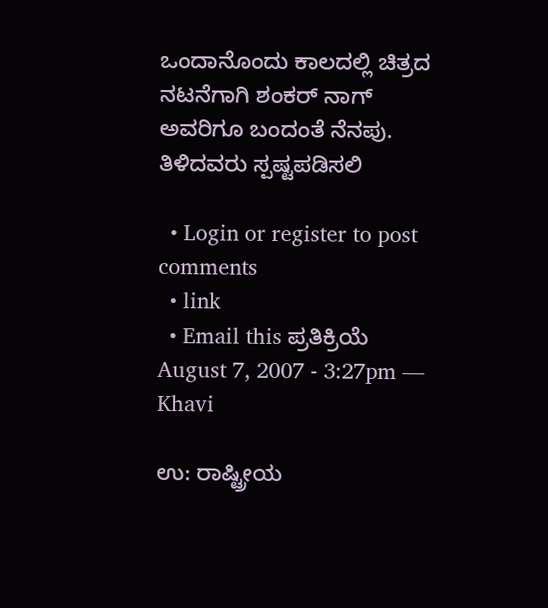ಒಂದಾನೊಂದು ಕಾಲದಲ್ಲಿ ಚಿತ್ರದ ನಟನೆಗಾಗಿ ಶಂಕರ್ ನಾಗ್ ಅವರಿಗೂ ಬಂದಂತೆ ನೆನಪು. ತಿಳಿದವರು ಸ್ಪಷ್ಟಪಡಿಸಲಿ

  • Login or register to post comments
  • link
  • Email this ಪ್ರತಿಕ್ರಿಯೆ
August 7, 2007 - 3:27pm — Khavi

ಉ: ರಾಷ್ಟ್ರೀಯ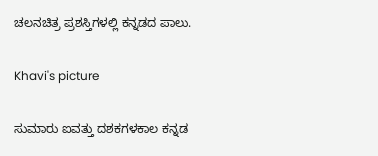ಚಲನಚಿತ್ರ ಪ್ರಶಸ್ತಿಗಳಲ್ಲಿ ಕನ್ನಡದ ಪಾಲು.

Khavi's picture

ಸುಮಾರು ಐವತ್ತು ದಶಕಗಳಕಾಲ ಕನ್ನಡ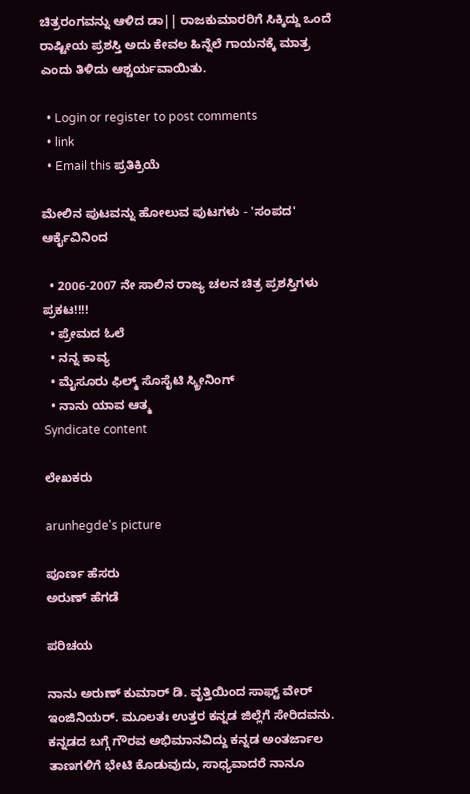ಚಿತ್ರರಂಗವನ್ನು ಆಳಿದ ಡಾ|| ರಾಜಕುಮಾರರಿಗೆ ಸಿಕ್ಕಿದ್ದು ಒಂದೆ ರಾಷ್ಟೀಯ ಪ್ರಶಸ್ತಿ ಅದು ಕೇವಲ ಹಿನ್ನೆಲೆ ಗಾಯನಕ್ಕೆ ಮಾತ್ರ ಎಂದು ತಿಳಿದು ಆಶ್ಚರ್ಯವಾಯಿತು.

  • Login or register to post comments
  • link
  • Email this ಪ್ರತಿಕ್ರಿಯೆ

ಮೇಲಿನ ಪುಟವನ್ನು ಹೋಲುವ ಪುಟಗಳು - 'ಸಂಪದ' ಆರ್ಕೈವಿನಿಂದ

  • 2006-2007 ನೇ ಸಾಲಿನ ರಾಜ್ಯ ಚಲನ ಚಿತ್ರ ಪ್ರಶಸ್ತಿಗಳು ಪ್ರಕಟ!!!!
  • ಪ್ರೇಮದ ಓಲೆ
  • ನನ್ನ ಕಾವ್ಯ
  • ಮೈಸೂರು ಫಿಲ್ಮ್ ಸೊಸೈಟಿ ಸ್ಕ್ರೀನಿಂಗ್
  • ನಾನು ಯಾವ ಆತ್ಮ
Syndicate content

ಲೇಖಕರು

arunhegde's picture

ಪೂರ್ಣ ಹೆಸರು
ಅರುಣ್ ಹೆಗಡೆ

ಪರಿಚಯ

ನಾನು ಅರುಣ್ ಕುಮಾರ್ ಡಿ. ವೃತ್ತಿಯಿಂದ ಸಾಫ್ಟ್ ವೇರ್ ಇಂಜಿನಿಯರ್. ಮೂಲತಃ ಉತ್ತರ ಕನ್ನಡ ಜಿಲ್ಲೆಗೆ ಸೇರಿದವನು. ಕನ್ನಡದ ಬಗ್ಗೆ ಗೌರವ ಅಭಿಮಾನವಿದ್ದು ಕನ್ನಡ ಅಂತರ್ಜಾಲ ತಾಣಗಳಿಗೆ ಭೇಟಿ ಕೊಡುವುದು, ಸಾಧ್ಯವಾದರೆ ನಾನೂ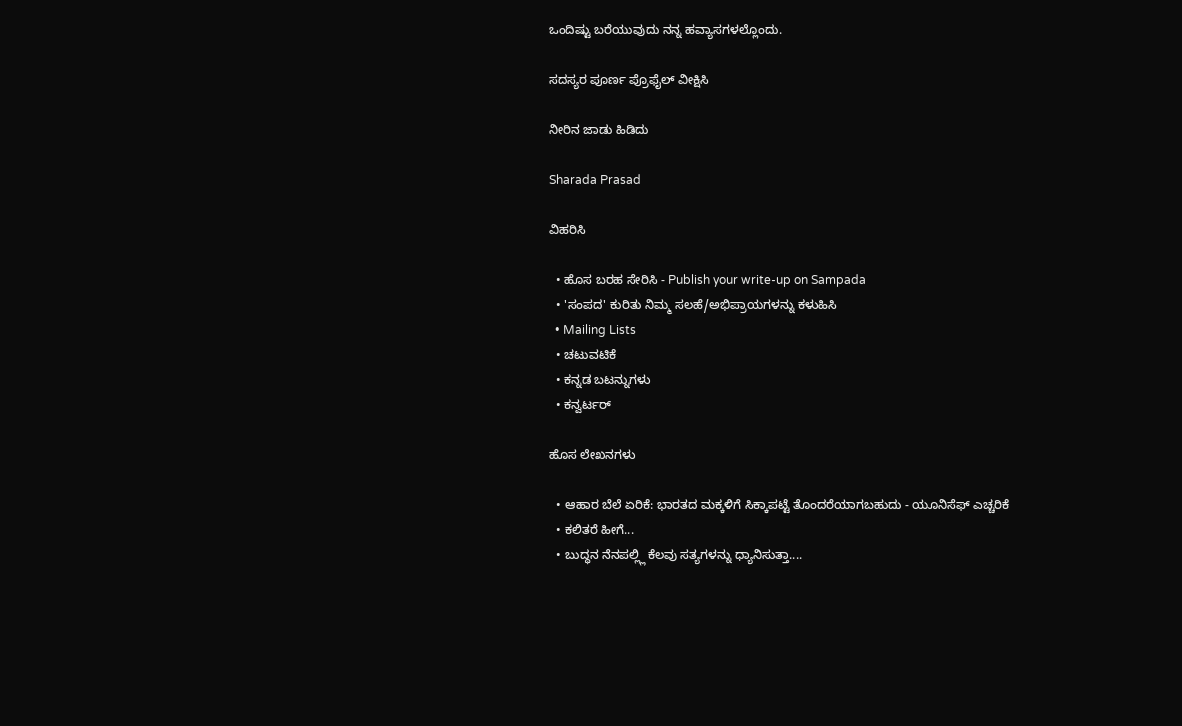ಒಂದಿಷ್ಟು ಬರೆಯುವುದು ನನ್ನ ಹವ್ಯಾಸಗಳಲ್ಲೊಂದು.

ಸದಸ್ಯರ ಪೂರ್ಣ ಪ್ರೊಫೈಲ್ ವೀಕ್ಷಿಸಿ

ನೀರಿನ ಜಾಡು ಹಿಡಿದು

Sharada Prasad

ವಿಹರಿಸಿ

  • ಹೊಸ ಬರಹ ಸೇರಿಸಿ - Publish your write-up on Sampada
  • 'ಸಂಪದ' ಕುರಿತು ನಿಮ್ಮ ಸಲಹೆ/ಅಭಿಪ್ರಾಯಗಳನ್ನು ಕಳುಹಿಸಿ
  • Mailing Lists
  • ಚಟುವಟಿಕೆ
  • ಕನ್ನಡ ಬಟನ್ನುಗಳು
  • ಕನ್ವರ್ಟರ್

ಹೊಸ ಲೇಖನಗಳು

  • ಆಹಾರ ಬೆಲೆ ಏರಿಕೆ: ಭಾರತದ ಮಕ್ಕಳಿಗೆ ಸಿಕ್ಕಾಪಟ್ಟೆ ತೊಂದರೆಯಾಗಬಹುದು - ಯೂನಿಸೆಫ್ ಎಚ್ಚರಿಕೆ
  • ಕಲಿತರೆ ಹೀಗೆ...
  • ಬುದ್ಧನ ನೆನಪಲ್ಲ್ಲಿ ಕೆಲವು ಸತ್ಯಗಳನ್ನು ಧ್ಯಾನಿಸುತ್ತಾ....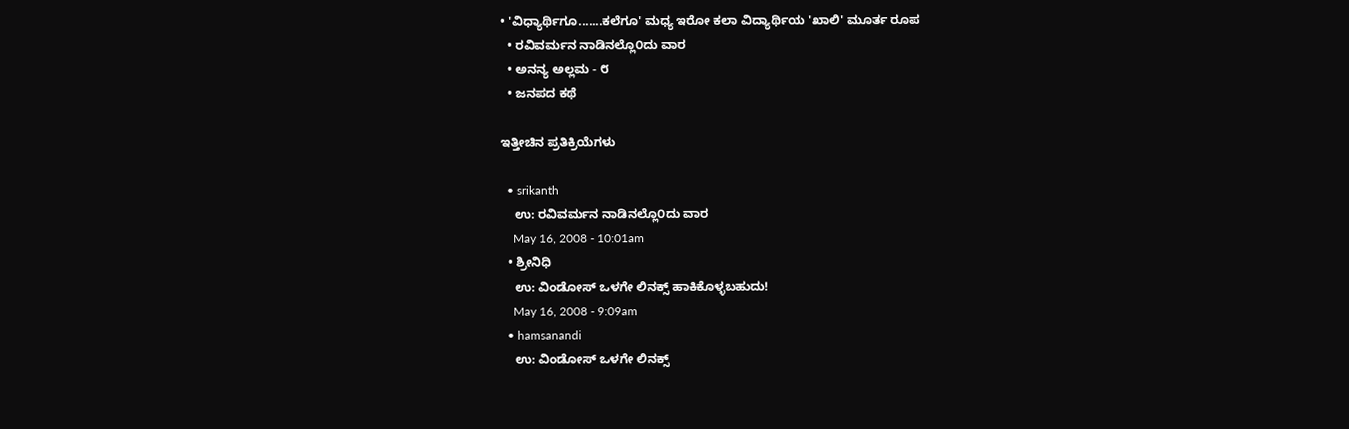• 'ವಿಧ್ಯಾರ್ಥಿಗೂ.......ಕಲೆಗೂ' ಮಧ್ಯ ಇರೋ ಕಲಾ ವಿದ್ಯಾರ್ಥಿಯ 'ಖಾಲಿ' ಮೂರ್ತ ರೂಪ
  • ರವಿವರ್ಮನ ನಾಡಿನಲ್ಲೊ೦ದು ವಾರ
  • ಅನನ್ಯ ಅಲ್ಲಮ - ೮
  • ಜನಪದ ಕಥೆ

ಇತ್ತೀಚಿನ ಪ್ರತಿಕ್ರಿಯೆಗಳು

  • srikanth
    ಉ: ರವಿವರ್ಮನ ನಾಡಿನಲ್ಲೊ೦ದು ವಾರ
    May 16, 2008 - 10:01am
  • ಶ್ರೀನಿಧಿ
    ಉ: ವಿಂಡೋಸ್ ಒಳಗೇ ಲಿನಕ್ಸ್ ಹಾಕಿಕೊಳ್ಳಬಹುದು!
    May 16, 2008 - 9:09am
  • hamsanandi
    ಉ: ವಿಂಡೋಸ್ ಒಳಗೇ ಲಿನಕ್ಸ್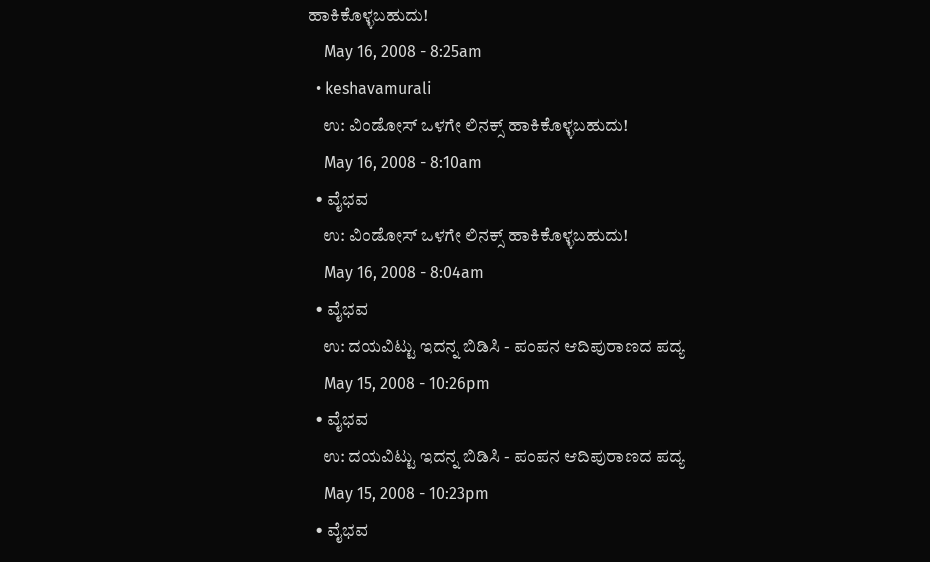ಹಾಕಿಕೊಳ್ಳಬಹುದು!
    May 16, 2008 - 8:25am
  • keshavamurali
    ಉ: ವಿಂಡೋಸ್ ಒಳಗೇ ಲಿನಕ್ಸ್ ಹಾಕಿಕೊಳ್ಳಬಹುದು!
    May 16, 2008 - 8:10am
  • ವೈಭವ
    ಉ: ವಿಂಡೋಸ್ ಒಳಗೇ ಲಿನಕ್ಸ್ ಹಾಕಿಕೊಳ್ಳಬಹುದು!
    May 16, 2008 - 8:04am
  • ವೈಭವ
    ಉ: ದಯವಿಟ್ಟು ಇದನ್ನ ಬಿಡಿಸಿ - ಪಂಪನ ಆದಿಪುರಾಣದ ಪದ್ಯ
    May 15, 2008 - 10:26pm
  • ವೈಭವ
    ಉ: ದಯವಿಟ್ಟು ಇದನ್ನ ಬಿಡಿಸಿ - ಪಂಪನ ಆದಿಪುರಾಣದ ಪದ್ಯ
    May 15, 2008 - 10:23pm
  • ವೈಭವ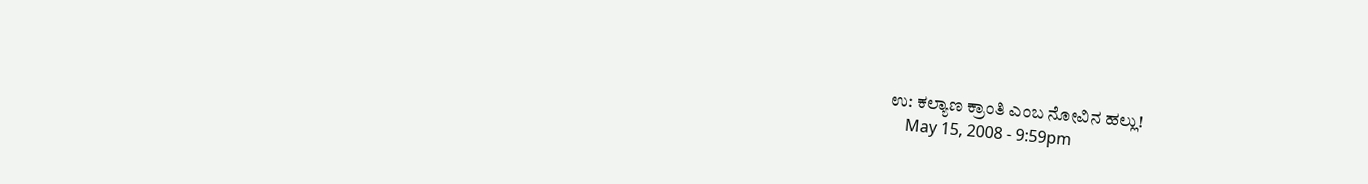ಉ: ಕಲ್ಯಾಣ ಕ್ರಾಂತಿ ಎಂಬ ನೋವಿನ ಹಲ್ಲು!
    May 15, 2008 - 9:59pm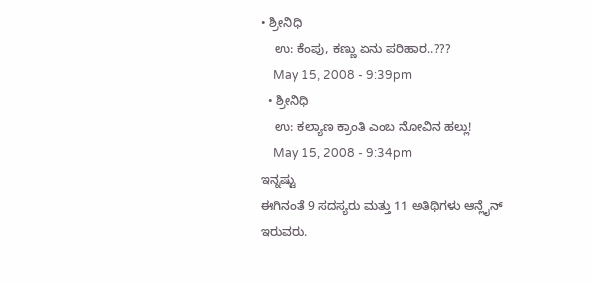• ಶ್ರೀನಿಧಿ
    ಉ: ಕೆಂಪು, ಕಣ್ಣು ಏನು ಪರಿಹಾರ..???
    May 15, 2008 - 9:39pm
  • ಶ್ರೀನಿಧಿ
    ಉ: ಕಲ್ಯಾಣ ಕ್ರಾಂತಿ ಎಂಬ ನೋವಿನ ಹಲ್ಲು!
    May 15, 2008 - 9:34pm
ಇನ್ನಷ್ಟು
ಈಗಿನಂತೆ 9 ಸದಸ್ಯರು ಮತ್ತು 11 ಅತಿಥಿಗಳು ಆನ್ಲೈನ್ ಇರುವರು.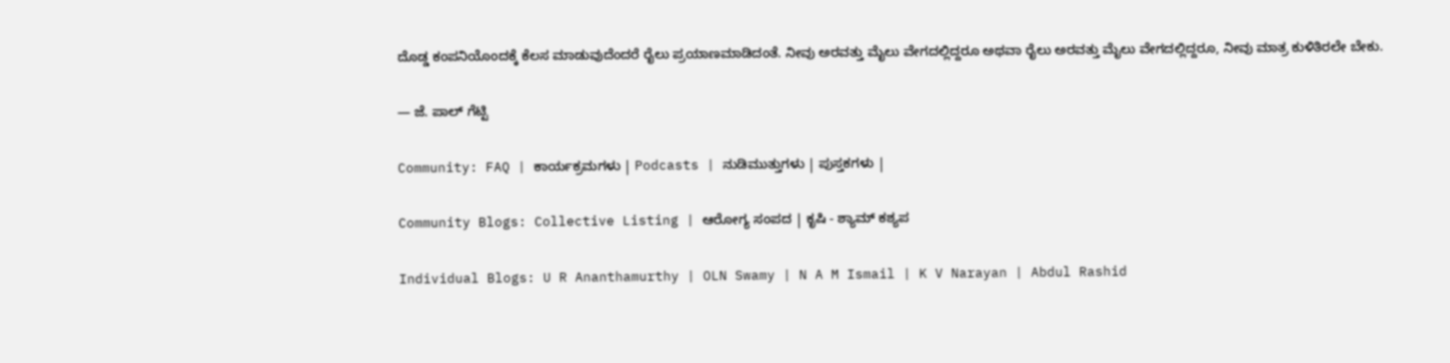ದೊಡ್ಡ ಕಂಪನಿಯೊಂದಕ್ಕೆ ಕೆಲಸ ಮಾಡುವುದೆಂದರೆ ರೈಲು ಪ್ರಯಾಣಮಾಡಿದಂತೆ. ನೀವು ಅರವತ್ತು ಮೈಲು ವೇಗದಲ್ಲಿದ್ದರೂ ಅಥವಾ ರೈಲು ಅರವತ್ತು ಮೈಲು ವೇಗದಲ್ಲಿದ್ದರೂ, ನೀವು ಮಾತ್ರ ಕುಳಿತಿರಲೇ ಬೇಕು.

— ಜೆ. ಪಾಲ್ ಗೆಟ್ಟಿ

Community: FAQ | ಕಾರ್ಯಕ್ರಮಗಳು | Podcasts | ನುಡಿಮುತ್ತುಗಳು | ಪುಸ್ತಕಗಳು |

Community Blogs: Collective Listing | ಆರೋಗ್ಯ ಸಂಪದ | ಕೃಷಿ - ಶ್ಯಾಮ್ ಕಶ್ಯಪ

Individual Blogs: U R Ananthamurthy | OLN Swamy | N A M Ismail | K V Narayan | Abdul Rashid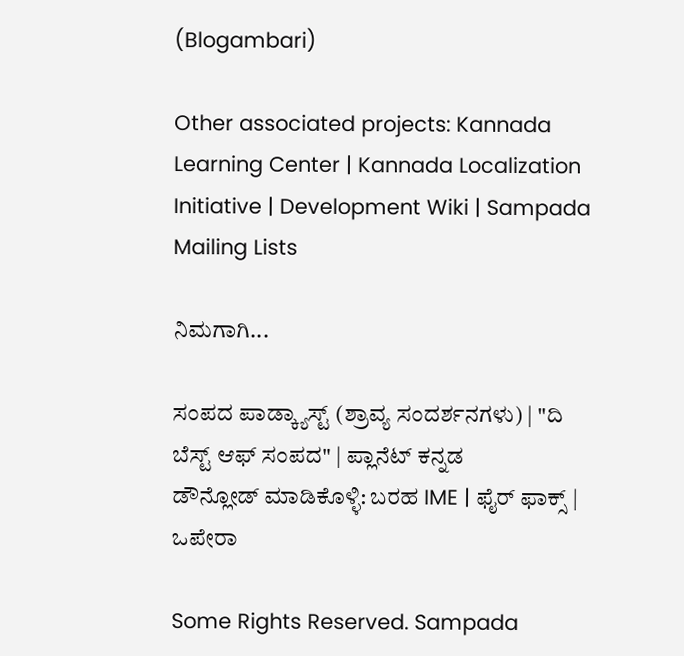(Blogambari)

Other associated projects: Kannada Learning Center | Kannada Localization Initiative | Development Wiki | Sampada Mailing Lists

ನಿಮಗಾಗಿ...

ಸಂಪದ ಪಾಡ್ಕ್ಯಾಸ್ಟ್ (ಶ್ರಾವ್ಯ ಸಂದರ್ಶನಗಳು) | "ದಿ ಬೆಸ್ಟ್ ಆಫ್ ಸಂಪದ" | ಪ್ಲಾನೆಟ್ ಕನ್ನಡ
ಡೌನ್ಲೋಡ್ ಮಾಡಿಕೊಳ್ಳಿ: ಬರಹ IME | ಫೈರ್ ಫಾಕ್ಸ್ | ಒಪೇರಾ

Some Rights Reserved. Sampada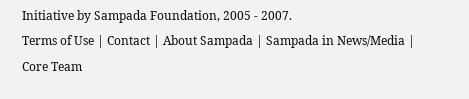Initiative by Sampada Foundation, 2005 - 2007.
Terms of Use | Contact | About Sampada | Sampada in News/Media | Core Team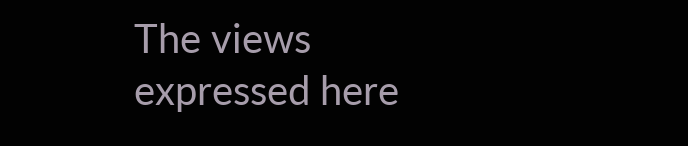The views expressed here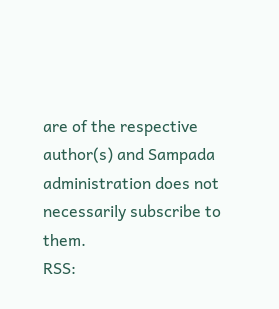are of the respective author(s) and Sampada administration does not necessarily subscribe to them.
RSS: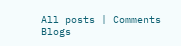All posts | Comments
Blogs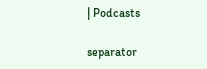| Podcasts

separator